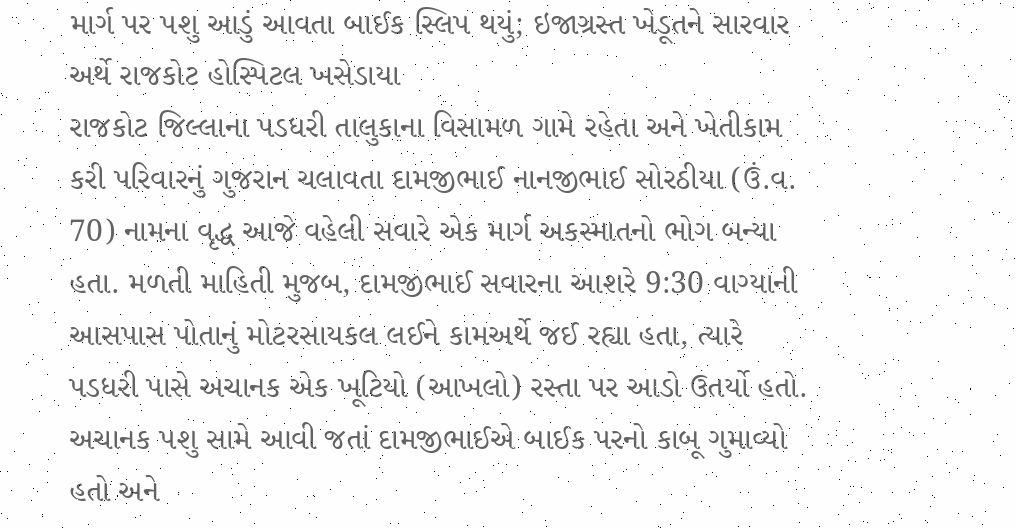માર્ગ પર પશુ આડું આવતા બાઈક સ્લિપ થયું; ઇજાગ્રસ્ત ખેડૂતને સારવાર અર્થે રાજકોટ હોસ્પિટલ ખસેડાયા
રાજકોટ જિલ્લાના પડધરી તાલુકાના વિસામળ ગામે રહેતા અને ખેતીકામ કરી પરિવારનું ગુજરાન ચલાવતા દામજીભાઈ નાનજીભાઈ સોરઠીયા (ઉં.વ. 70) નામના વૃદ્ધ આજે વહેલી સવારે એક માર્ગ અકસ્માતનો ભોગ બન્યા હતા. મળતી માહિતી મુજબ, દામજીભાઈ સવારના આશરે 9:30 વાગ્યાની આસપાસ પોતાનું મોટરસાયકલ લઈને કામઅર્થે જઈ રહ્યા હતા, ત્યારે પડધરી પાસે અચાનક એક ખૂટિયો (આખલો) રસ્તા પર આડો ઉતર્યો હતો. અચાનક પશુ સામે આવી જતાં દામજીભાઈએ બાઈક પરનો કાબૂ ગુમાવ્યો હતો અને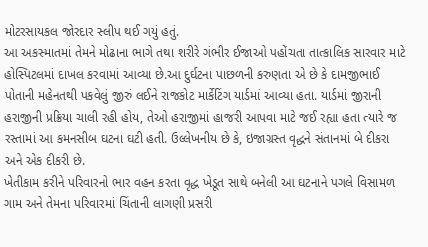મોટરસાયકલ જોરદાર સ્લીપ થઈ ગયું હતું.
આ અકસ્માતમાં તેમને મોઢાના ભાગે તથા શરીરે ગંભીર ઈજાઓ પહોંચતા તાત્કાલિક સારવાર માટે હોસ્પિટલમાં દાખલ કરવામાં આવ્યા છે.આ દુર્ઘટના પાછળની કરુણતા એ છે કે દામજીભાઈ પોતાની મહેનતથી પકવેલું જીરું લઈને રાજકોટ માર્કેટિંગ યાર્ડમાં આવ્યા હતા. યાર્ડમાં જીરાની હરાજીની પ્રક્રિયા ચાલી રહી હોય, તેઓ હરાજીમાં હાજરી આપવા માટે જઈ રહ્યા હતા ત્યારે જ રસ્તામાં આ કમનસીબ ઘટના ઘટી હતી. ઉલ્લેખનીય છે કે, ઇજાગ્રસ્ત વૃદ્ધને સંતાનમાં બે દીકરા અને એક દીકરી છે.
ખેતીકામ કરીને પરિવારનો ભાર વહન કરતા વૃદ્ધ ખેડૂત સાથે બનેલી આ ઘટનાને પગલે વિસામળ ગામ અને તેમના પરિવારમાં ચિંતાની લાગણી પ્રસરી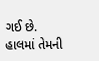ગઈ છે. હાલમાં તેમની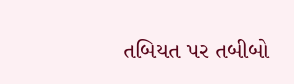તબિયત પર તબીબો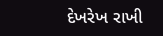દેખરેખ રાખી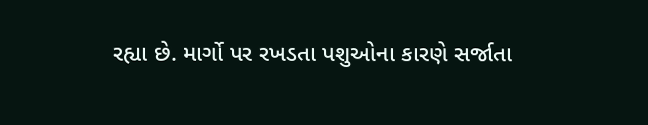રહ્યા છે. માર્ગો પર રખડતા પશુઓના કારણે સર્જાતા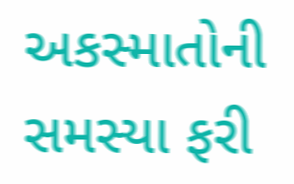અકસ્માતોની સમસ્યા ફરી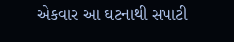એકવાર આ ઘટનાથી સપાટી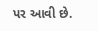પર આવી છે.